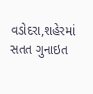વડોદરા,શહેરમાં સતત ગુનાઇત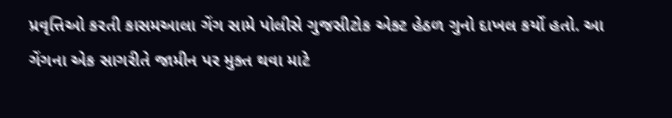પ્રવૃત્તિઓ કરતી કાસમઆલા ગેંગ સામે પોલીસે ગુજસીટોક એક્ટ હેઠળ ગુનો દાખલ કર્યો હતો. આ ગેંગના એક સાગરીતે જામીન પર મુક્ત થવા માટે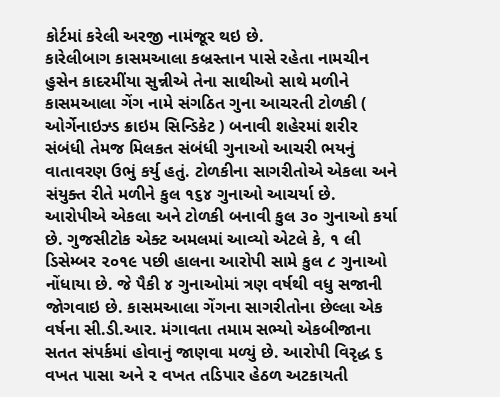કોર્ટમાં કરેલી અરજી નામંજૂર થઇ છે.
કારેલીબાગ કાસમઆલા કબ્રસ્તાન પાસે રહેતા નામચીન હુસેન કાદરમીંયા સુન્નીએ તેના સાથીઓ સાથે મળીને કાસમઆલા ગેંગ નામે સંગઠિત ગુના આચરતી ટોળકી ( ઓર્ગેનાઇઝ્ડ ક્રાઇમ સિન્ડિકેટ ) બનાવી શહેરમાં શરીર સંબંધી તેમજ મિલકત સંબંધી ગુનાઓ આચરી ભયનું વાતાવરણ ઉભું કર્યુ હતું. ટોળકીના સાગરીતોએ એકલા અને સંયુક્ત રીતે મળીને કુલ ૧૬૪ ગુનાઓ આચર્યા છે. આરોપીએ એકલા અને ટોળકી બનાવી કુલ ૩૦ ગુનાઓ કર્યા છે. ગુજસીટોક એક્ટ અમલમાં આવ્યો એટલે કે, ૧ લી ડિસેમ્બર ૨૦૧૯ પછી હાલના આરોપી સામે કુલ ૮ ગુનાઓ નોંધાયા છે. જે પૈકી ૪ ગુનાઓમાં ત્રણ વર્ષથી વધુ સજાની જોગવાઇ છે. કાસમઆલા ગેંગના સાગરીતોના છેલ્લા એક વર્ષના સી.ડી.આર. મંગાવતા તમામ સભ્યો એકબીજાના સતત સંપર્કમાં હોવાનું જાણવા મળ્યું છે. આરોપી વિરૃદ્ધ ૬ વખત પાસા અને ૨ વખત તડિપાર હેઠળ અટકાયતી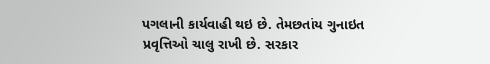પગલાની કાર્યવાહી થઇ છે. તેમછતાંય ગુનાઇત પ્રવૃત્તિઓ ચાલુ રાખી છે. સરકાર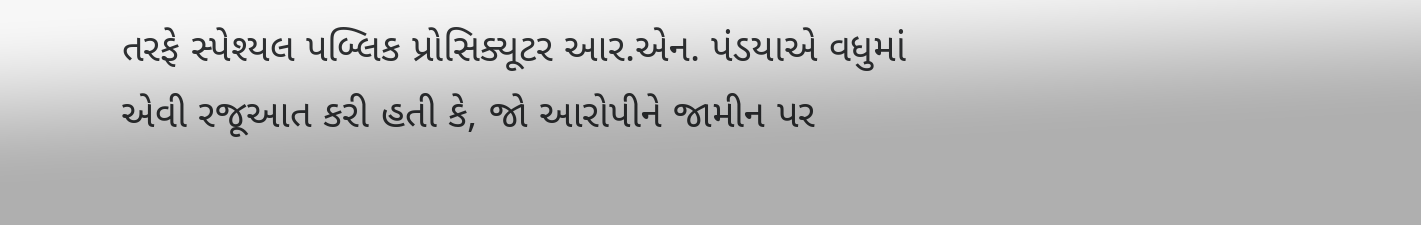તરફે સ્પેશ્યલ પબ્લિક પ્રોસિક્યૂટર આર.એન. પંડયાએ વધુમાં એવી રજૂઆત કરી હતી કે, જો આરોપીને જામીન પર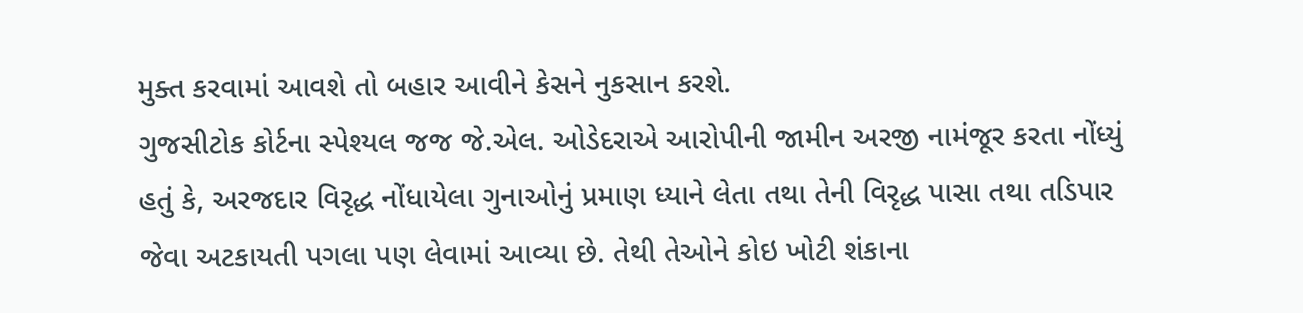મુક્ત કરવામાં આવશે તો બહાર આવીને કેસને નુકસાન કરશે.
ગુજસીટોક કોર્ટના સ્પેશ્યલ જજ જે.એલ. ઓડેદરાએ આરોપીની જામીન અરજી નામંજૂર કરતા નોંધ્યું હતું કે, અરજદાર વિરૃદ્ધ નોંધાયેલા ગુનાઓનું પ્રમાણ ધ્યાને લેતા તથા તેની વિરૃદ્ધ પાસા તથા તડિપાર જેવા અટકાયતી પગલા પણ લેવામાં આવ્યા છે. તેથી તેઓને કોઇ ખોટી શંકાના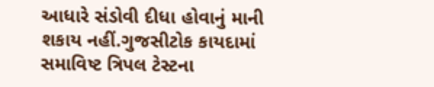આધારે સંડોવી દીધા હોવાનું માની શકાય નહીં.ગુજસીટોક કાયદામાં સમાવિષ્ટ ત્રિપલ ટેસ્ટના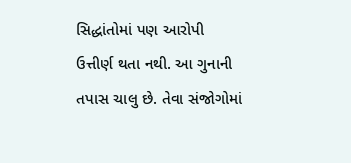સિદ્ધાંતોમાં પણ આરોપી ઉત્તીર્ણ થતા નથી. આ ગુનાની તપાસ ચાલુ છે. તેવા સંજોગોમાં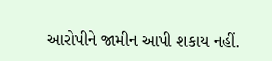આરોપીને જામીન આપી શકાય નહીં.